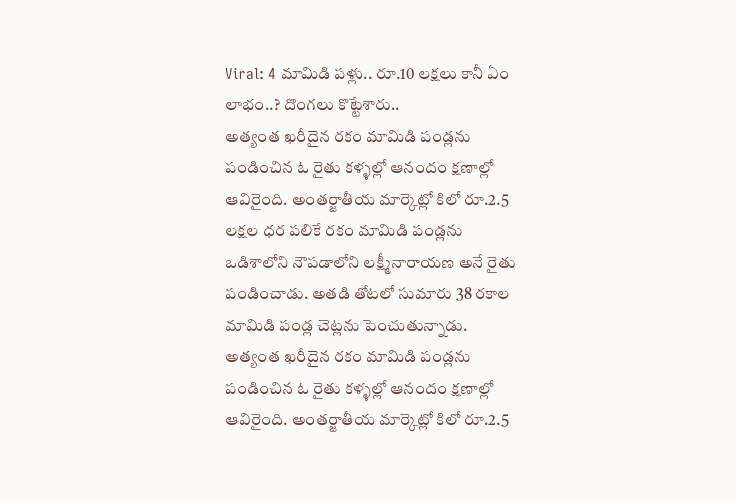Viral: 4 మామిడి పళ్లు.. రూ.10 లక్షలు కానీ ఏం లాభం..? దొంగలు కొట్టేశారు..
అత్యంత ఖరీదైన రకం మామిడి పండ్లను పండించిన ఓ రైతు కళ్ళల్లో ఆనందం క్షణాల్లో ఆవిరైంది. అంతర్జాతీయ మార్కెట్లో కిలో రూ.2.5 లక్షల ధర పలికే రకం మామిడి పండ్లను ఒడిశాలోని నౌపడాలోని లక్ష్మీనారాయణ అనే రైతు పండించాడు. అతడి తోటలో సుమారు 38 రకాల మామిడి పండ్ల చెట్లను పెంచుతున్నాడు.
అత్యంత ఖరీదైన రకం మామిడి పండ్లను పండించిన ఓ రైతు కళ్ళల్లో ఆనందం క్షణాల్లో ఆవిరైంది. అంతర్జాతీయ మార్కెట్లో కిలో రూ.2.5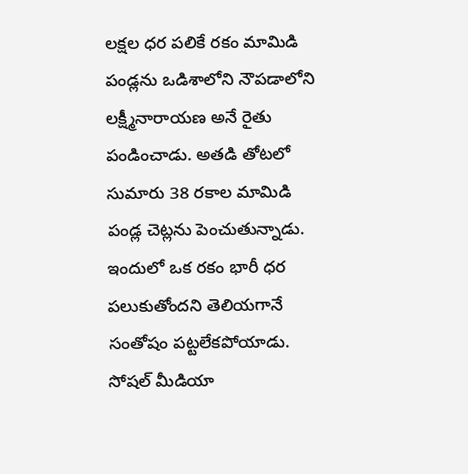లక్షల ధర పలికే రకం మామిడి పండ్లను ఒడిశాలోని నౌపడాలోని లక్ష్మీనారాయణ అనే రైతు పండించాడు. అతడి తోటలో సుమారు 38 రకాల మామిడి పండ్ల చెట్లను పెంచుతున్నాడు. ఇందులో ఒక రకం భారీ ధర పలుకుతోందని తెలియగానే సంతోషం పట్టలేకపోయాడు. సోషల్ మీడియా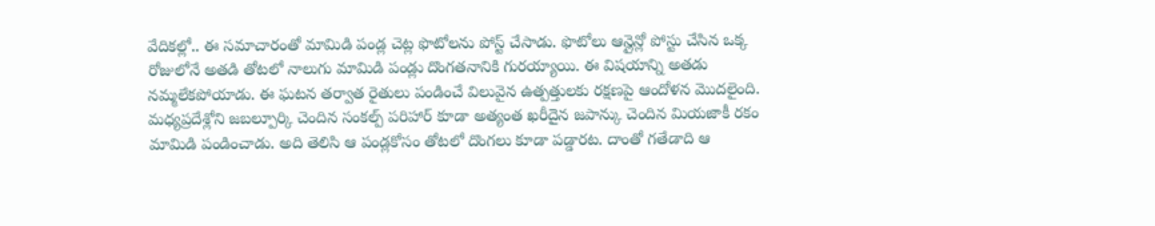వేదికల్లో.. ఈ సమాచారంతో మామిడి పండ్ల చెట్ల ఫొటోలను పోస్ట్ చేసాడు. ఫొటోలు ఆన్లైన్లో పోస్టు చేసిన ఒక్క రోజులోనే అతడి తోటలో నాలుగు మామిడి పండ్లు దొంగతనానికి గురయ్యాయి. ఈ విషయాన్ని అతడు నమ్మలేకపోయాడు. ఈ ఘటన తర్వాత రైతులు పండించే విలువైన ఉత్పత్తులకు రక్షణపై ఆందోళన మొదలైంది. మధ్యప్రదేశ్లోని జబల్పూర్కి చెందిన సంకల్ప్ పరిహార్ కూడా అత్యంత ఖరీదైన జపాన్కు చెందిన మియజాకీ రకం మామిడి పండించాడు. అది తెలిసి ఆ పండ్లకోసం తోటలో దొంగలు కూడా పడ్డారట. దాంతో గతేడాది ఆ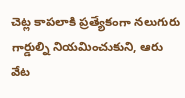చెట్ల కాపలాకి ప్రత్యేకంగా నలుగురు గార్డుల్ని నియమించుకుని, ఆరు వేట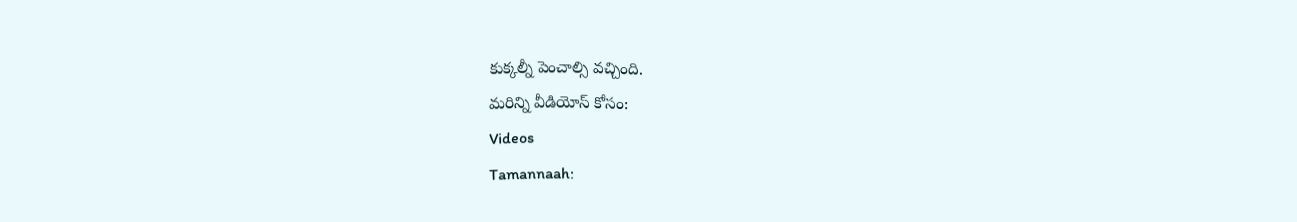కుక్కల్నీ పెంచాల్సి వచ్చింది.
మరిన్ని వీడియోస్ కోసం:
Videos
Tamannaah: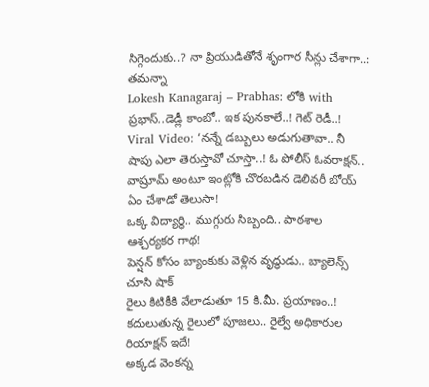సిగ్గెందుకు..? నా ప్రియుడితోనే శృంగార సీన్లు చేశాగా..: తమన్నా
Lokesh Kanagaraj – Prabhas: లోకి with ప్రభాస్..డెడ్లీ కాంబో.. ఇక పునకాలే..! గెట్ రెడీ..!
Viral Video: ‘నన్నే డబ్బులు అడుగుతావా.. నీ షాపు ఎలా తెరుస్తావో చూస్తా..! ఓ పోలీస్ ఓవరాక్షన్..
వాష్రూమ్ అంటూ ఇంట్లోకి చొరబడిన డెలివరీ బోయ్ ఏం చేశాడో తెలుసా!
ఒక్క విద్యార్థి.. ముగ్గురు సిబ్బంది.. పాఠశాల ఆశ్చర్యకర గాథ!
పెన్షన్ కోసం బ్యాంకుకు వెళ్లిన వృద్ధుడు.. బ్యాలెన్స్ చూసి షాక్
రైలు కిటికీకి వేలాడుతూ 15 కి.మీ. ప్రయాణం..!
కదులుతున్న రైలులో పూజలు.. రైల్వే అధికారుల రియాక్షన్ ఇదే!
అక్కడ వెంకన్న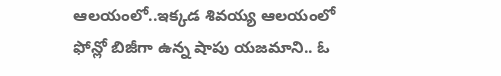ఆలయంలో..ఇక్కడ శివయ్య ఆలయంలో
ఫోన్లో బిజీగా ఉన్న షాపు యజమాని.. ఓ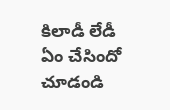కిలాడీ లేడీ ఏం చేసిందో చూడండి